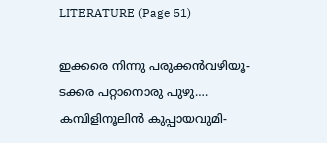LITERATURE (Page 51)

ഇക്കരെ നിന്നു പരുക്കൻവഴിയൂ- ടക്കര പറ്റാനൊരു പുഴു…. കമ്പിളിനൂലിൻ കുപ്പായവുമി-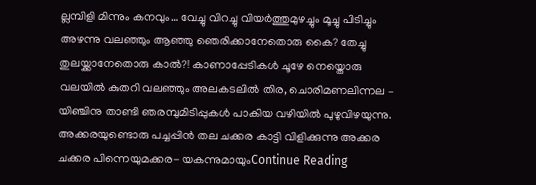ല്ലമ്പിളി മിന്നും കനവും… വേച്ചു വിറച്ചു വിയർത്തുമുഴച്ചും മൂച്ചു പിടിച്ചും അഴന്നു വലഞ്ഞും ആഞ്ഞു ഞെരിക്കാനേതൊരു കൈ? തേച്ചു തുലയ്ക്കാനേതൊരു കാൽ?! കാണാപ്പേടികൾ ചൂഴേ നെയ്തൊരു വലയിൽ കുതറി വലഞ്ഞും അലകടലിൽ തിര, ചൊരിമണലിന്നല – യിഞ്ചിനു താണ്ടി ഞരമ്പുമിടിപ്പുകൾ പാകിയ വഴിയിൽ പുഴുവിഴയുന്നു. അക്കരയുണ്ടൊരു പച്ചപ്പിൻ തല ചക്കര കാട്ടി വിളിക്കുന്നു അക്കര ചക്കര പിന്നെയുമക്കര- യകന്നുമായുംContinue Reading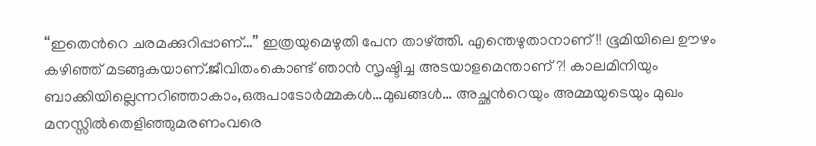“ഇതെന്‍റെ ചരമക്കുറിപ്പാണ്…” ഇത്രയുമെഴുതി പേന താഴ്ത്തി. എന്തെഴുതാനാണ് !! ഭൂമിയിലെ ഊഴം കഴിഞ്ഞ് മടങ്ങുകയാണ്.ജീവിതംകൊണ്ട് ഞാൻ സൃഷ്ടിച്ച അടയാളമെന്താണ് ?! കാലമിനിയും ബാക്കിയില്ലെന്നറിഞ്ഞാകാം,ഒരുപാടോർമ്മകൾ…മുഖങ്ങൾ… അച്ഛന്‍റെയും അമ്മയുടെയും മുഖം മനസ്സിൽതെളിഞ്ഞുമരണംവരെ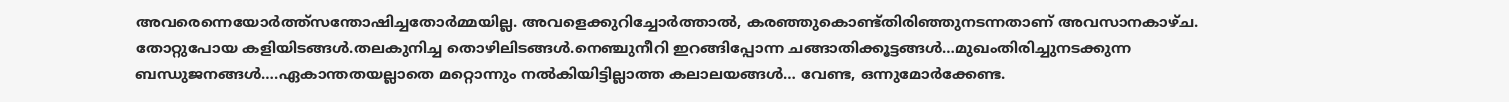അവരെന്നെയോർത്ത്സന്തോഷിച്ചതോർമ്മയില്ല. അവളെക്കുറിച്ചോർത്താൽ, കരഞ്ഞുകൊണ്ട്തിരിഞ്ഞുനടന്നതാണ് അവസാനകാഴ്ച. തോറ്റുപോയ കളിയിടങ്ങൾ.തലകുനിച്ച തൊഴിലിടങ്ങൾ.നെഞ്ചുനീറി ഇറങ്ങിപ്പോന്ന ചങ്ങാതിക്കൂട്ടങ്ങൾ…മുഖംതിരിച്ചുനടക്കുന്ന ബന്ധുജനങ്ങൾ….ഏകാന്തതയല്ലാതെ മറ്റൊന്നും നൽകിയിട്ടില്ലാത്ത കലാലയങ്ങൾ… വേണ്ട, ഒന്നുമോർക്കേണ്ട.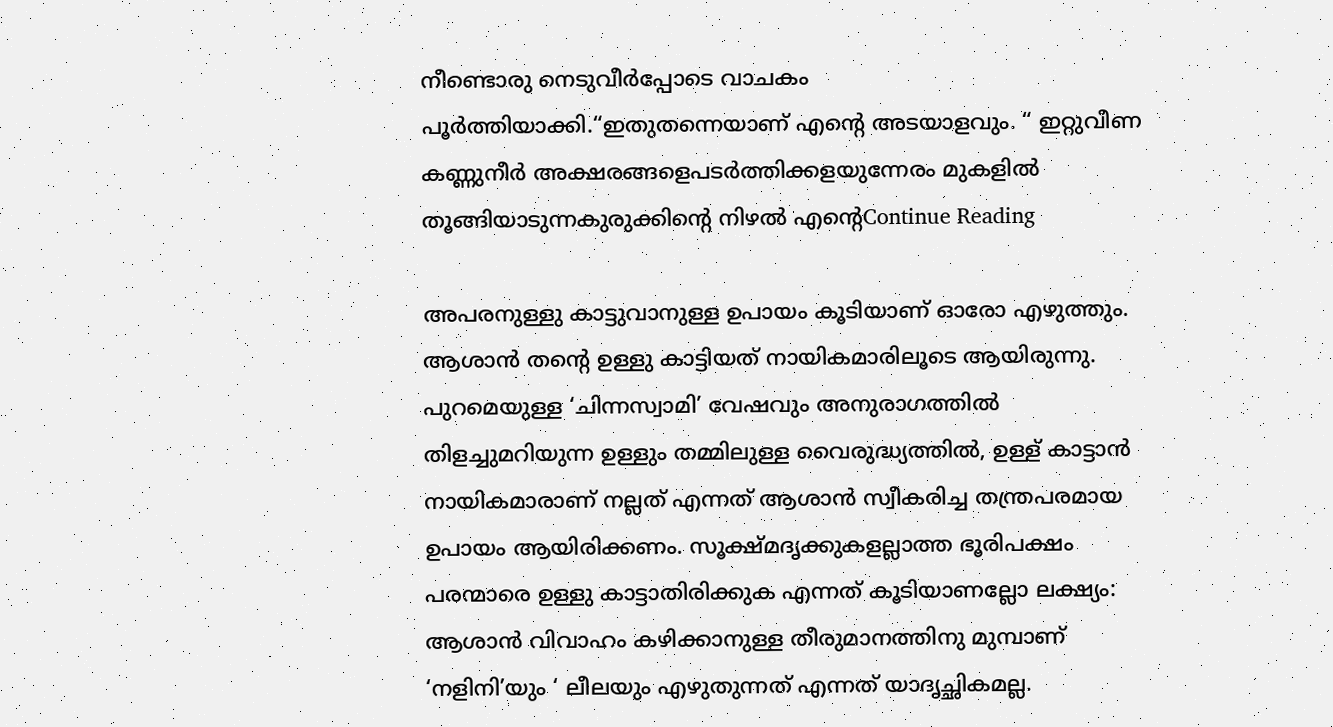നീണ്ടൊരു നെടുവീർപ്പോടെ വാചകം പൂർത്തിയാക്കി.“ഇതുതന്നെയാണ് എന്‍റെ അടയാളവും. “ ഇറ്റുവീണ കണ്ണുനീർ അക്ഷരങ്ങളെപടർത്തിക്കളയുന്നേരം മുകളിൽ തൂങ്ങിയാടുന്നകുരുക്കിന്‍റെ നിഴൽ എന്‍റെContinue Reading

അപരനുള്ളു കാട്ടുവാനുള്ള ഉപായം കൂടിയാണ് ഓരോ എഴുത്തും. ആശാൻ തൻ്റെ ഉള്ളു കാട്ടിയത് നായികമാരിലൂടെ ആയിരുന്നു. പുറമെയുള്ള ‘ചിന്നസ്വാമി’ വേഷവും അനുരാഗത്തിൽ തിളച്ചുമറിയുന്ന ഉള്ളും തമ്മിലുള്ള വൈരുദ്ധ്യത്തിൽ, ഉള്ള് കാട്ടാൻ നായികമാരാണ് നല്ലത് എന്നത് ആശാൻ സ്വീകരിച്ച തന്ത്രപരമായ ഉപായം ആയിരിക്കണം. സൂക്ഷ്മദൃക്കുകളല്ലാത്ത ഭൂരിപക്ഷം പരന്മാരെ ഉള്ളു കാട്ടാതിരിക്കുക എന്നത് കൂടിയാണല്ലോ ലക്ഷ്യം: ആശാൻ വിവാഹം കഴിക്കാനുള്ള തീരുമാനത്തിനു മുമ്പാണ് ‘നളിനി’യും ‘ ലീലയും എഴുതുന്നത് എന്നത് യാദൃച്ഛികമല്ല.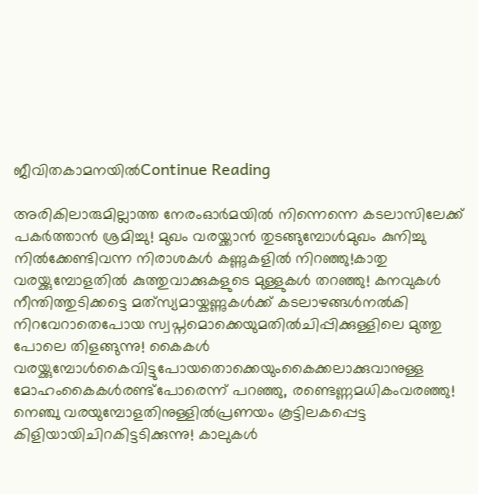ജീവിതകാമനയിൽContinue Reading

അരികിലാരുമില്ലാത്ത നേരംഓർമയിൽ നിന്നെന്നെ കടലാസിലേക്ക് പകർത്താൻ ശ്രമിച്ചു! മുഖം വരയ്ക്കാൻ തുടങ്ങുമ്പോൾമുഖം കുനിച്ചു നിൽക്കേണ്ടിവന്ന നിരാശകൾ കണ്ണുകളിൽ നിറഞ്ഞു!കാതു വരയ്ക്കുമ്പോളതിൽ കുത്തുവാക്കുകളുടെ മുള്ളുകൾ തറഞ്ഞു! കനവുകൾ നീന്തിത്തുടിക്കട്ടെ മത്‍സ്യമായ്കണ്ണുകൾക്ക് കടലാഴങ്ങൾനൽകി നിറവേറാതെപോയ സ്വപ്നമൊക്കെയുമതിൽചിപ്പിക്കുള്ളിലെ മുത്തു പോലെ തിളങ്ങുന്നു! കൈകൾ വരയ്ക്കുമ്പോൾകൈവിട്ടുപോയതൊക്കെയുംകൈക്കലാക്കുവാനുള്ള മോഹംകൈകൾരണ്ട്പോരെന്ന് പറഞ്ഞു, രണ്ടെണ്ണമധികംവരഞ്ഞു! നെഞ്ചു വരയുമ്പോളതിനുള്ളിൽപ്രണയം കൂട്ടിലകപ്പെട്ട കിളിയായിചിറകിട്ടടിക്കുന്നു! കാലുകൾ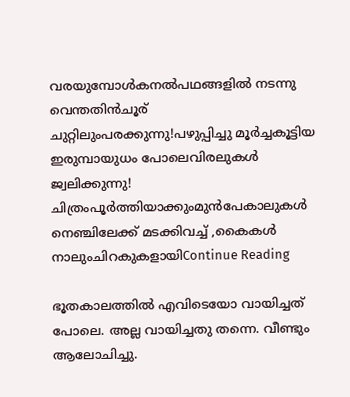വരയുമ്പോൾകനൽപഥങ്ങളിൽ നടന്നു വെന്തതിൻചൂര് ചുറ്റിലുംപരക്കുന്നു!പഴുപ്പിച്ചു മൂർച്ചകൂട്ടിയ ഇരുമ്പായുധം പോലെവിരലുകൾ ജ്വലിക്കുന്നു! ചിത്രംപൂർത്തിയാക്കുംമുൻപേകാലുകൾ നെഞ്ചിലേക്ക് മടക്കിവച്ച് ,കൈകൾ നാലുംചിറകുകളായിContinue Reading

ഭൂതകാലത്തിൽ എവിടെയോ വായിച്ചത് പോലെ. അല്ല വായിച്ചതു തന്നെ. വീണ്ടും ആലോചിച്ചു.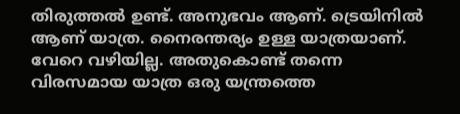തിരുത്തൽ ഉണ്ട്. അനുഭവം ആണ്. ട്രെയിനിൽ ആണ് യാത്ര. നൈരന്തര്യം ഉള്ള യാത്രയാണ്. വേറെ വഴിയില്ല. അതുകൊണ്ട് തന്നെ വിരസമായ യാത്ര ഒരു യന്ത്രത്തെ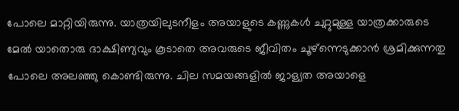പോലെ മാറ്റിയിരുന്നു. യാത്രയിലുടനീളം അയാളുടെ കണ്ണുകൾ ചുറ്റുമുള്ള യാത്രക്കാരുടെ മേൽ യാതൊരു ദാക്ഷിണ്യവും കൂടാതെ അവരുടെ ജീവിതം ചൂഴ്‌ന്നെടുക്കാൻ ശ്രമിക്കുന്നതു പോലെ അലഞ്ഞു കൊണ്ടിരുന്നു. ചില സമയങ്ങളിൽ ജാള്യത അയാളെ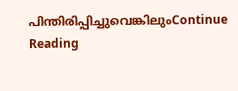പിന്തിരിപ്പിച്ചുവെങ്കിലുംContinue Reading